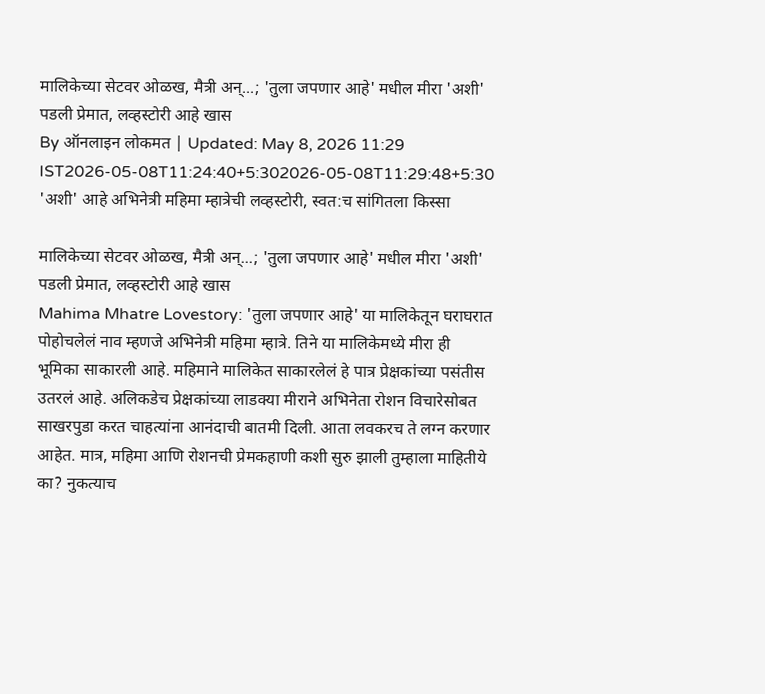मालिकेच्या सेटवर ओळख, मैत्री अन्...; 'तुला जपणार आहे' मधील मीरा 'अशी' पडली प्रेमात, लव्हस्टोरी आहे खास
By ऑनलाइन लोकमत | Updated: May 8, 2026 11:29 IST2026-05-08T11:24:40+5:302026-05-08T11:29:48+5:30
'अशी' आहे अभिनेत्री महिमा म्हात्रेची लव्हस्टोरी, स्वत:च सांगितला किस्सा

मालिकेच्या सेटवर ओळख, मैत्री अन्...; 'तुला जपणार आहे' मधील मीरा 'अशी' पडली प्रेमात, लव्हस्टोरी आहे खास
Mahima Mhatre Lovestory: 'तुला जपणार आहे' या मालिकेतून घराघरात पोहोचलेलं नाव म्हणजे अभिनेत्री महिमा म्हात्रे. तिने या मालिकेमध्ये मीरा ही भूमिका साकारली आहे. महिमाने मालिकेत साकारलेलं हे पात्र प्रेक्षकांच्या पसंतीस उतरलं आहे. अलिकडेच प्रेक्षकांच्या लाडक्या मीराने अभिनेता रोशन विचारेसोबत साखरपुडा करत चाहत्यांना आनंदाची बातमी दिली. आता लवकरच ते लग्न करणार आहेत. मात्र, महिमा आणि रोशनची प्रेमकहाणी कशी सुरु झाली तुम्हाला माहितीये का? नुकत्याच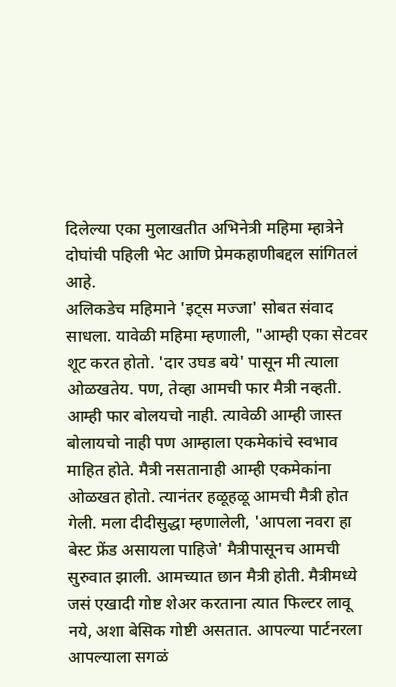दिलेल्या एका मुलाखतीत अभिनेत्री महिमा म्हात्रेने दोघांची पहिली भेट आणि प्रेमकहाणीबद्दल सांगितलं आहे.
अलिकडेच महिमाने 'इट्स मज्जा' सोबत संवाद साधला. यावेळी महिमा म्हणाली, "आम्ही एका सेटवर शूट करत होतो. 'दार उघड बये' पासून मी त्याला ओळखतेय. पण, तेव्हा आमची फार मैत्री नव्हती. आम्ही फार बोलयचो नाही. त्यावेळी आम्ही जास्त बोलायचो नाही पण आम्हाला एकमेकांचे स्वभाव माहित होते. मैत्री नसतानाही आम्ही एकमेकांना ओळखत होतो. त्यानंतर हळूहळू आमची मैत्री होत गेली. मला दीदीसुद्धा म्हणालेली, 'आपला नवरा हा बेस्ट फ्रेंड असायला पाहिजे' मैत्रीपासूनच आमची सुरुवात झाली. आमच्यात छान मैत्री होती. मैत्रीमध्ये जसं एखादी गोष्ट शेअर करताना त्यात फिल्टर लावू नये, अशा बेसिक गोष्टी असतात. आपल्या पार्टनरला आपल्याला सगळं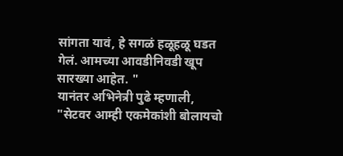सांगता यावं, हे सगळं हळूहळू घडत गेलं. आमच्या आवडीनिवडी खूप सारख्या आहेत. "
यानंतर अभिनेत्री पुढे म्हणाली, "सेटवर आम्ही एकमेकांशी बोलायचो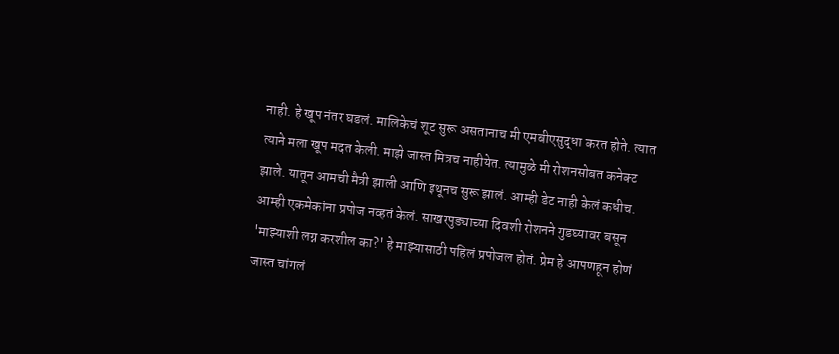नाही. हे खूप नंतर घडलं. मालिकेचं शूट सुरू असतानाच मी एमबीएसुद्धा करत होते. त्यात त्याने मला खूप मदत केली. माझे जास्त मित्रच नाहीयेत. त्यामुळे मी रोशनसोबत कनेक्ट झाले. यातून आमची मैत्री झाली आणि इथूनच सुरू झालं. आम्ही डेट नाही केलं कधीच. आम्ही एकमेकांना प्रपोज नव्हतं केलं. साखरपुड्याच्या दिवशी रोशनने गुडघ्यावर बसून 'माझ्याशी लग्न करशील का?' हे माझ्यासाठी पहिलं प्रपोजल होतं. प्रेम हे आपणहून होणं जास्त चांगलं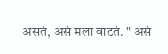असतं, असं मला वाटतं. " असं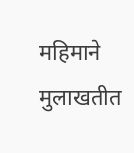महिमाने मुलाखतीत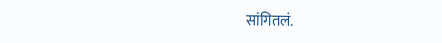सांगितलं.